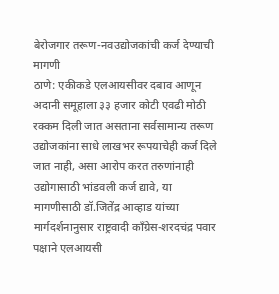बेरोजगार तरूण-नवउद्योजकांची कर्ज देण्याची मागणी
ठाणे: एकीकडे एलआयसीवर दबाव आणून अदानी समूहाला ३३ हजार कोटी एवढी मोठी रक्कम दिली जात असताना सर्वसामान्य तरूण उद्योजकांना साधे लाखभर रूपयाचेही कर्ज दिले जात नाही, असा आरोप करत तरुणांनाही उद्योगासाठी भांडवली कर्ज द्यावे, या मागणीसाठी डॉ.जितेंद्र आव्हाड यांच्या मार्गदर्शनानुसार राष्ट्रवादी काँग्रेस-शरदचंद्र पवार पक्षाने एलआयसी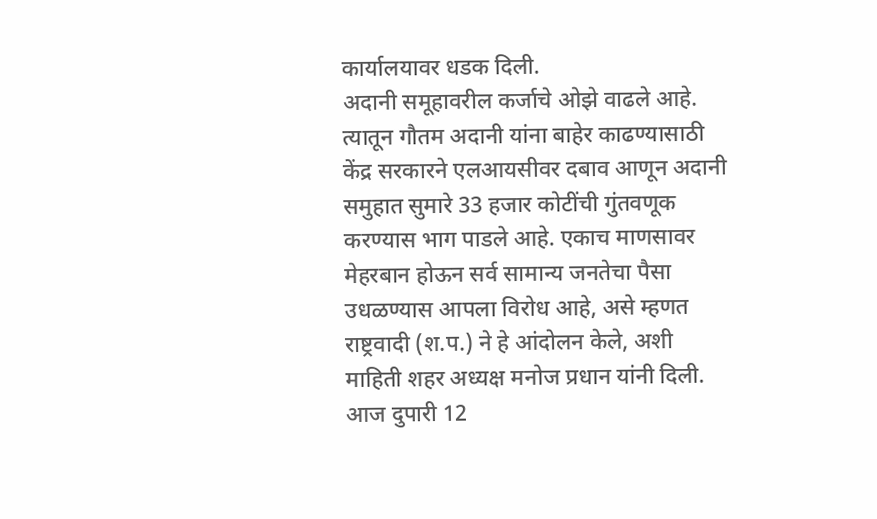कार्यालयावर धडक दिली.
अदानी समूहावरील कर्जाचे ओझे वाढले आहे. त्यातून गौतम अदानी यांना बाहेर काढण्यासाठी केंद्र सरकारने एलआयसीवर दबाव आणून अदानी समुहात सुमारे 33 हजार कोटींची गुंतवणूक करण्यास भाग पाडले आहे. एकाच माणसावर मेहरबान होऊन सर्व सामान्य जनतेचा पैसा उधळण्यास आपला विरोध आहे, असे म्हणत राष्ट्रवादी (श.प.) ने हे आंदोलन केले, अशी माहिती शहर अध्यक्ष मनोज प्रधान यांनी दिली.
आज दुपारी 12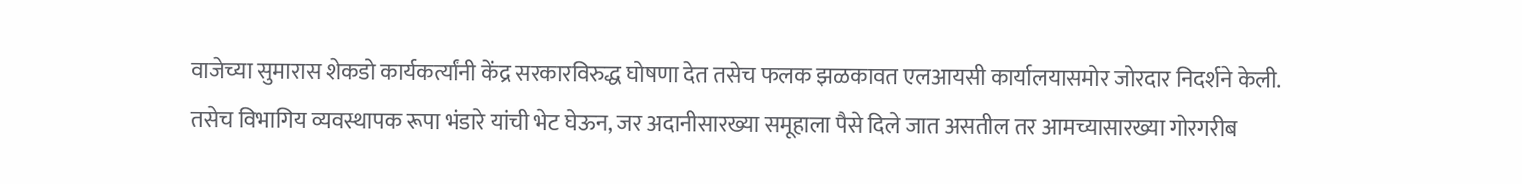वाजेच्या सुमारास शेकडो कार्यकर्त्यांनी केंद्र सरकारविरुद्ध घोषणा देत तसेच फलक झळकावत एलआयसी कार्यालयासमोर जोरदार निदर्शने केली. तसेच विभागिय व्यवस्थापक रूपा भंडारे यांची भेट घेऊन, जर अदानीसारख्या समूहाला पैसे दिले जात असतील तर आमच्यासारख्या गोरगरीब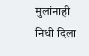मुलांनाही निधी दिला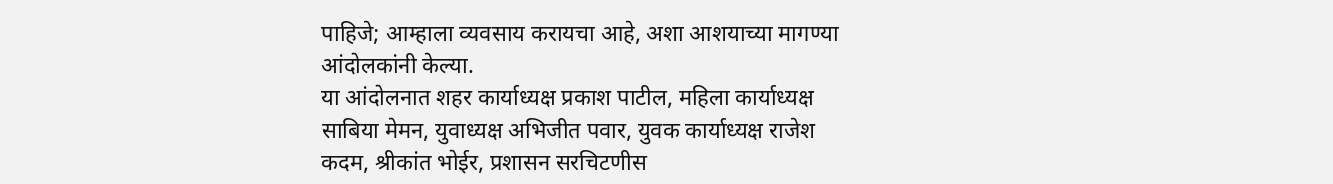पाहिजे; आम्हाला व्यवसाय करायचा आहे, अशा आशयाच्या मागण्या आंदोलकांनी केल्या.
या आंदोलनात शहर कार्याध्यक्ष प्रकाश पाटील, महिला कार्याध्यक्ष साबिया मेमन, युवाध्यक्ष अभिजीत पवार, युवक कार्याध्यक्ष राजेश कदम, श्रीकांत भोईर, प्रशासन सरचिटणीस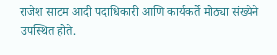राजेश साटम आदी पदाधिकारी आणि कार्यकर्ते मोठ्या संख्येने उपस्थित होते.